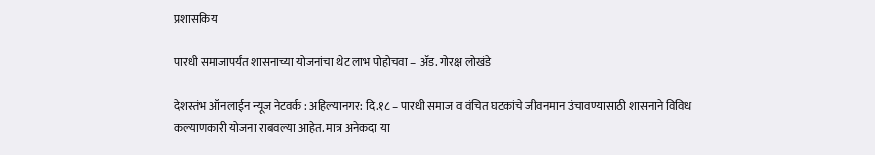प्रशासकिय

पारधी समाजापर्यंत शासनाच्या योजनांचा थेट लाभ पोहोचवा – ॲड. गोरक्ष लोखंडे

देशस्तंभ ऑनलाईन न्यूज नेटवर्क : अहिल्यानगर: दि.१८ – पारधी समाज व वंचित घटकांचे जीवनमान उंचावण्यासाठी शासनाने विविध कल्याणकारी योजना राबवल्या आहेत. मात्र अनेकदा या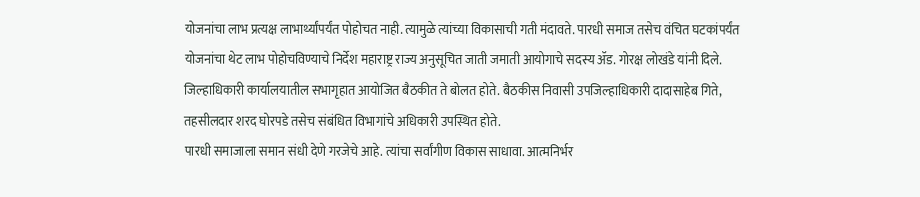योजनांचा लाभ प्रत्यक्ष लाभार्थ्यांपर्यंत पोहोचत नाही. त्यामुळे त्यांच्या विकासाची गती मंदावते. पारधी समाज तसेच वंचित घटकांपर्यंत योजनांचा थेट लाभ पोहोचविण्याचे निर्देश महाराष्ट्र राज्य अनुसूचित जाती जमाती आयोगाचे सदस्य ॲड. गोरक्ष लोखंडे यांनी दिले.
जिल्हाधिकारी कार्यालयातील सभागृहात आयोजित बैठकीत ते बोलत होते. बैठकीस निवासी उपजिल्हाधिकारी दादासाहेब गिते, तहसीलदार शरद घोरपडे तसेच संबंधित विभागांचे अधिकारी उपस्थित होते.
पारधी समाजाला समान संधी देणे गरजेचे आहे. त्यांचा सर्वांगीण विकास साधावा. आत्मनिर्भर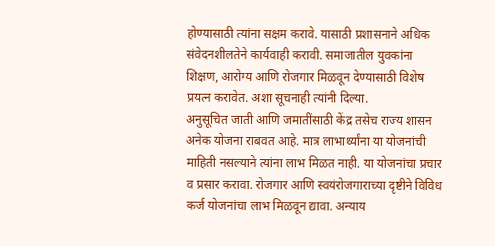होण्यासाठी त्यांना सक्षम करावे. यासाठी प्रशासनाने अधिक संवेदनशीलतेने कार्यवाही करावी. समाजातील युवकांना शिक्षण, आरोग्य आणि रोजगार मिळवून देण्यासाठी विशेष प्रयत्न करावेत. अशा सूचनाही त्यांनी दिल्या.
अनुसूचित जाती आणि जमातींसाठी केंद्र तसेच राज्य शासन अनेक योजना राबवत आहे. मात्र लाभार्थ्यांना या योजनांची माहिती नसल्याने त्यांना लाभ मिळत नाही. या योजनांचा प्रचार व प्रसार करावा. रोजगार आणि स्वयंरोजगाराच्या दृष्टीने विविध कर्ज योजनांचा लाभ मिळवून द्यावा. अन्याय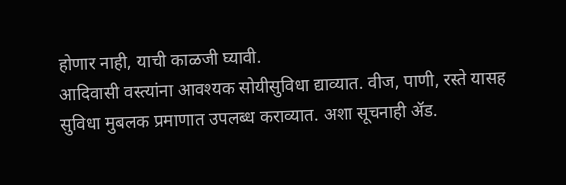होणार नाही, याची काळजी घ्यावी.
आदिवासी वस्त्यांना आवश्यक सोयीसुविधा द्याव्यात. वीज, पाणी, रस्ते यासह सुविधा मुबलक प्रमाणात उपलब्ध कराव्यात. अशा सूचनाही ॲड.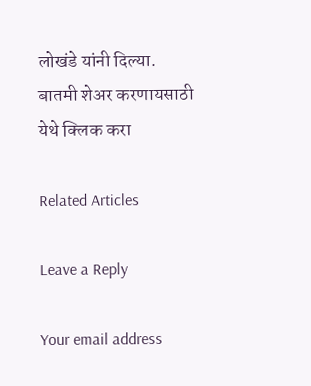लोखंडे यांनी दिल्या.
बातमी शेअर करणायसाठी येथे क्लिक करा

Related Articles

Leave a Reply

Your email address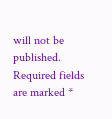will not be published. Required fields are marked *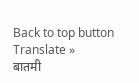Back to top button
Translate »
बातमी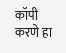कॉपी करणे हा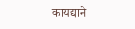कायद्याने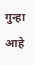गुन्हा आहे